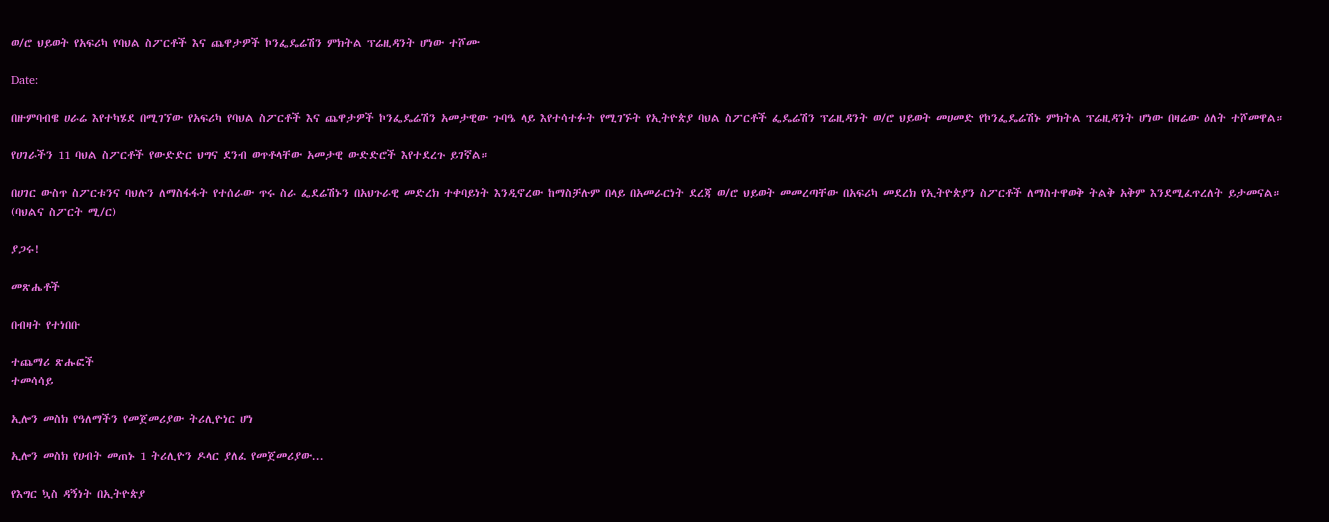ወ/ሮ ህይወት የአፍሪካ የባህል ስፖርቶች እና ጨዋታዎች ኮንፌዴሬሽን ምክትል ፕሬዚዳንት ሆነው ተሾሙ

Date:

በዙምባብዌ ሀራሬ እየተካሄደ በሚገኘው የአፍሪካ የባህል ስፖርቶች እና ጨዋታዎች ኮንፌዴሬሽን አመታዊው ጉባዔ ላይ እየተሳተፉት የሚገኙት የኢትዮጵያ ባህል ስፖርቶች ፌዴሬሽን ፕሬዚዳንት ወ/ሮ ህይወት መሀመድ የኮንፌዴሬሽኑ ምክትል ፕሬዚዳንት ሆነው በዛሬው ዕለት ተሾመዋል።

የሀገራችን 11 ባህል ስፖርቶች የውድድር ህግና ደንብ ወጥቶላቸው አመታዊ ውድድሮች እየተደረጉ ይገኛል።

በሀገር ውስጥ ስፖርቱንና ባህሉን ለማስፋፋት የተሰራው ጥሩ ስራ ፌደሬሽኑን በአህጉራዊ መድረክ ተቀባይነት እንዲኖረው ከማስቻሉም በላይ በአመራርነት ደረጃ ወ/ሮ ህይወት መመረጣቸው በአፍሪካ መደረክ የኢትዮጵያን ስፖርቶች ለማስተዋወቅ ትልቅ አቅም እንደሚፈጥረለት ይታመናል።
(ባህልና ስፖርት ሚ/ር)

ያጋሩ!

መጽሔቶች

በብዛት የተነበቡ

ተጨማሪ ጽሑፎች
ተመሳሳይ

ኢሎን መስክ የዓለማችን የመጀመሪያው ትሪሊዮነር ሆነ

ኢሎን መስክ የሀብት መጠኑ 1 ትሪሊዮን ዶላር ያለፈ የመጀመሪያው...

የእግር ኳስ ዳኝነት በኢትዮጵያ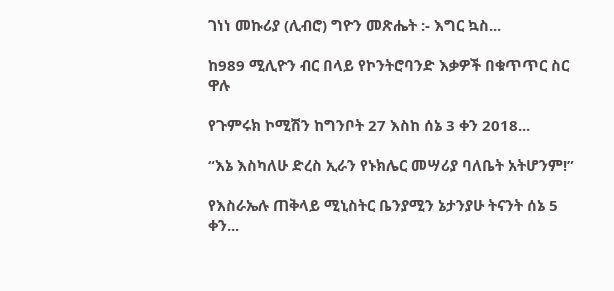ገነነ መኩሪያ (ሊብሮ) ግዮን መጽሔት :- እግር ኳስ...

ከ989 ሚሊዮን ብር በላይ የኮንትሮባንድ እቃዎች በቁጥጥር ስር ዋሉ

የጉምሩክ ኮሚሽን ከግንቦት 27 እስከ ሰኔ 3 ቀን 2018...

“እኔ እስካለሁ ድረስ ኢራን የኑክሌር መሣሪያ ባለቤት አትሆንም!”

የእስራኤሉ ጠቅላይ ሚኒስትር ቤንያሚን ኔታንያሁ ትናንት ሰኔ 5 ቀን...